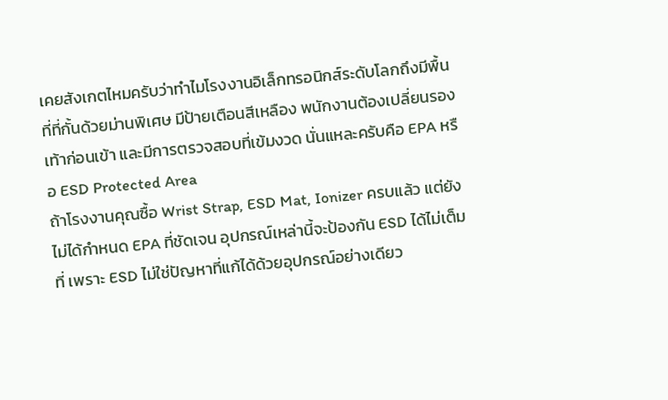เคยสังเกตไหมครับว่าทำไมโรงงานอิเล็กทรอนิกส์ระดับโลกถึงมีพื้นที่ที่กั้นด้วยม่านพิเศษ มีป้ายเตือนสีเหลือง พนักงานต้องเปลี่ยนรองเท้าก่อนเข้า และมีการตรวจสอบที่เข้มงวด นั่นแหละครับคือ EPA หรือ ESD Protected Area
ถ้าโรงงานคุณซื้อ Wrist Strap, ESD Mat, Ionizer ครบแล้ว แต่ยังไม่ได้กำหนด EPA ที่ชัดเจน อุปกรณ์เหล่านี้จะป้องกัน ESD ได้ไม่เต็มที่ เพราะ ESD ไม่ใช่ปัญหาที่แก้ได้ด้วยอุปกรณ์อย่างเดียว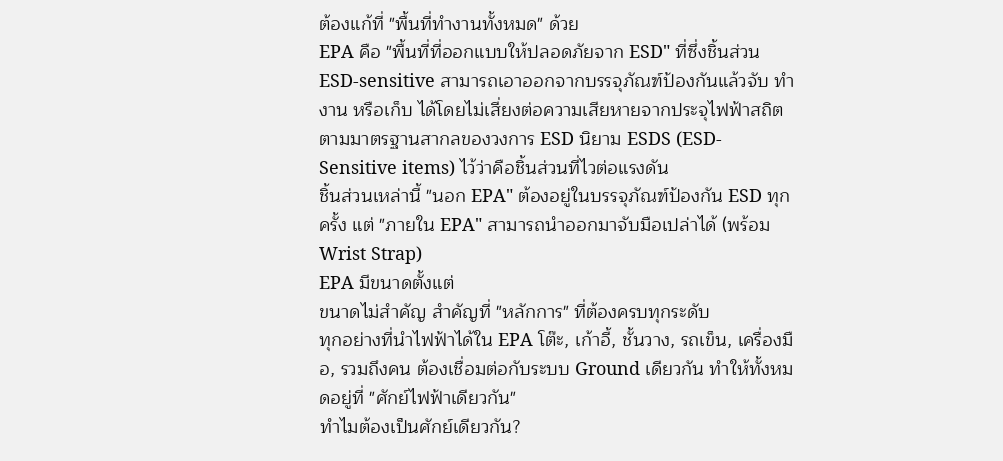ต้องแก้ที่ "พื้นที่ทำงานทั้งหมด" ด้วย
EPA คือ "พื้นที่ที่ออกแบบให้ปลอดภัยจาก ESD" ที่ซึ่งชิ้นส่วน ESD-sensitive สามารถเอาออกจากบรรจุภัณฑ์ป้องกันแล้วจับ ทำงาน หรือเก็บ ได้โดยไม่เสี่ยงต่อความเสียหายจากประจุไฟฟ้าสถิต
ตามมาตรฐานสากลของวงการ ESD นิยาม ESDS (ESD-Sensitive items) ไว้ว่าคือชิ้นส่วนที่ไวต่อแรงดัน
ชิ้นส่วนเหล่านี้ "นอก EPA" ต้องอยู่ในบรรจุภัณฑ์ป้องกัน ESD ทุกครั้ง แต่ "ภายใน EPA" สามารถนำออกมาจับมือเปล่าได้ (พร้อม Wrist Strap)
EPA มีขนาดตั้งแต่
ขนาดไม่สำคัญ สำคัญที่ "หลักการ" ที่ต้องครบทุกระดับ
ทุกอย่างที่นำไฟฟ้าได้ใน EPA โต๊ะ, เก้าอี้, ชั้นวาง, รถเข็น, เครื่องมือ, รวมถึงคน ต้องเชื่อมต่อกับระบบ Ground เดียวกัน ทำให้ทั้งหมดอยู่ที่ "ศักย์ไฟฟ้าเดียวกัน"
ทำไมต้องเป็นศักย์เดียวกัน?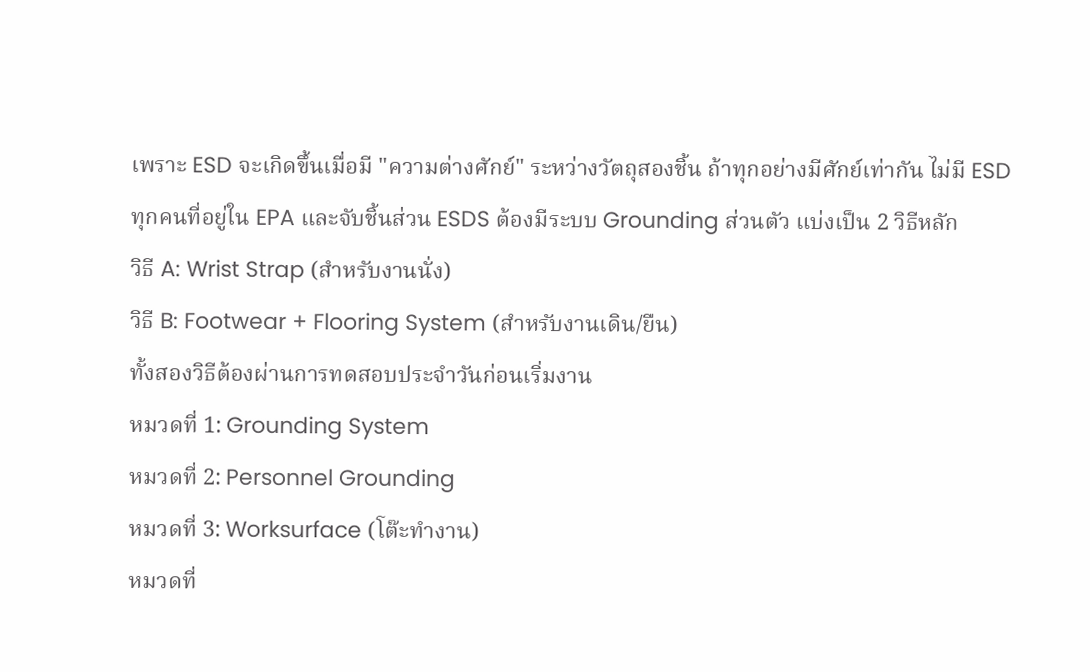เพราะ ESD จะเกิดขึ้นเมื่อมี "ความต่างศักย์" ระหว่างวัตถุสองชิ้น ถ้าทุกอย่างมีศักย์เท่ากัน ไม่มี ESD
ทุกคนที่อยู่ใน EPA และจับชิ้นส่วน ESDS ต้องมีระบบ Grounding ส่วนตัว แบ่งเป็น 2 วิธีหลัก
วิธี A: Wrist Strap (สำหรับงานนั่ง)
วิธี B: Footwear + Flooring System (สำหรับงานเดิน/ยืน)
ทั้งสองวิธีต้องผ่านการทดสอบประจำวันก่อนเริ่มงาน
หมวดที่ 1: Grounding System
หมวดที่ 2: Personnel Grounding
หมวดที่ 3: Worksurface (โต๊ะทำงาน)
หมวดที่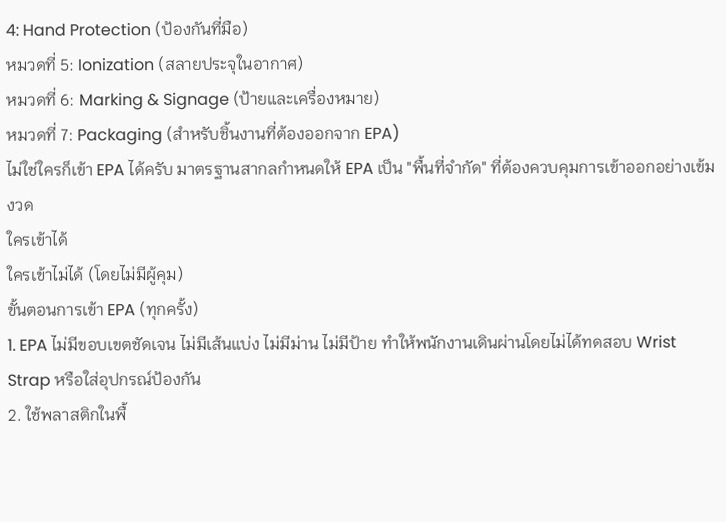4: Hand Protection (ป้องกันที่มือ)
หมวดที่ 5: Ionization (สลายประจุในอากาศ)
หมวดที่ 6: Marking & Signage (ป้ายและเครื่องหมาย)
หมวดที่ 7: Packaging (สำหรับชิ้นงานที่ต้องออกจาก EPA)
ไม่ใช่ใครก็เข้า EPA ได้ครับ มาตรฐานสากลกำหนดให้ EPA เป็น "พื้นที่จำกัด" ที่ต้องควบคุมการเข้าออกอย่างเข้มงวด
ใครเข้าได้
ใครเข้าไม่ได้ (โดยไม่มีผู้คุม)
ขั้นตอนการเข้า EPA (ทุกครั้ง)
1. EPA ไม่มีขอบเขตชัดเจน ไม่มีเส้นแบ่ง ไม่มีม่าน ไม่มีป้าย ทำให้พนักงานเดินผ่านโดยไม่ได้ทดสอบ Wrist Strap หรือใส่อุปกรณ์ป้องกัน
2. ใช้พลาสติกในพื้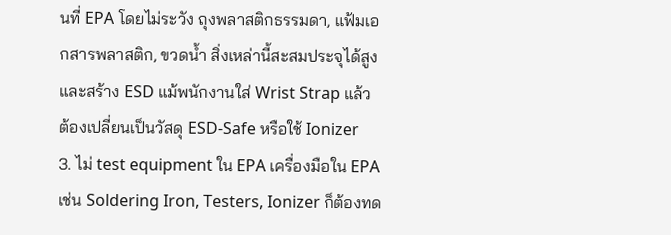นที่ EPA โดยไม่ระวัง ถุงพลาสติกธรรมดา, แฟ้มเอกสารพลาสติก, ขวดน้ำ สิ่งเหล่านี้สะสมประจุได้สูงและสร้าง ESD แม้พนักงานใส่ Wrist Strap แล้ว ต้องเปลี่ยนเป็นวัสดุ ESD-Safe หรือใช้ Ionizer
3. ไม่ test equipment ใน EPA เครื่องมือใน EPA เช่น Soldering Iron, Testers, Ionizer ก็ต้องทด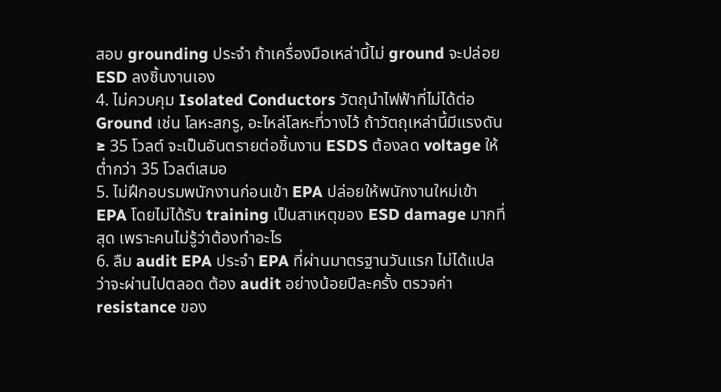สอบ grounding ประจำ ถ้าเครื่องมือเหล่านี้ไม่ ground จะปล่อย ESD ลงชิ้นงานเอง
4. ไม่ควบคุม Isolated Conductors วัตถุนำไฟฟ้าที่ไม่ได้ต่อ Ground เช่น โลหะสกรู, อะไหล่โลหะที่วางไว้ ถ้าวัตถุเหล่านี้มีแรงดัน ≥ 35 โวลต์ จะเป็นอันตรายต่อชิ้นงาน ESDS ต้องลด voltage ให้ต่ำกว่า 35 โวลต์เสมอ
5. ไม่ฝึกอบรมพนักงานก่อนเข้า EPA ปล่อยให้พนักงานใหม่เข้า EPA โดยไม่ได้รับ training เป็นสาเหตุของ ESD damage มากที่สุด เพราะคนไม่รู้ว่าต้องทำอะไร
6. ลืม audit EPA ประจำ EPA ที่ผ่านมาตรฐานวันแรก ไม่ได้แปลว่าจะผ่านไปตลอด ต้อง audit อย่างน้อยปีละครั้ง ตรวจค่า resistance ของ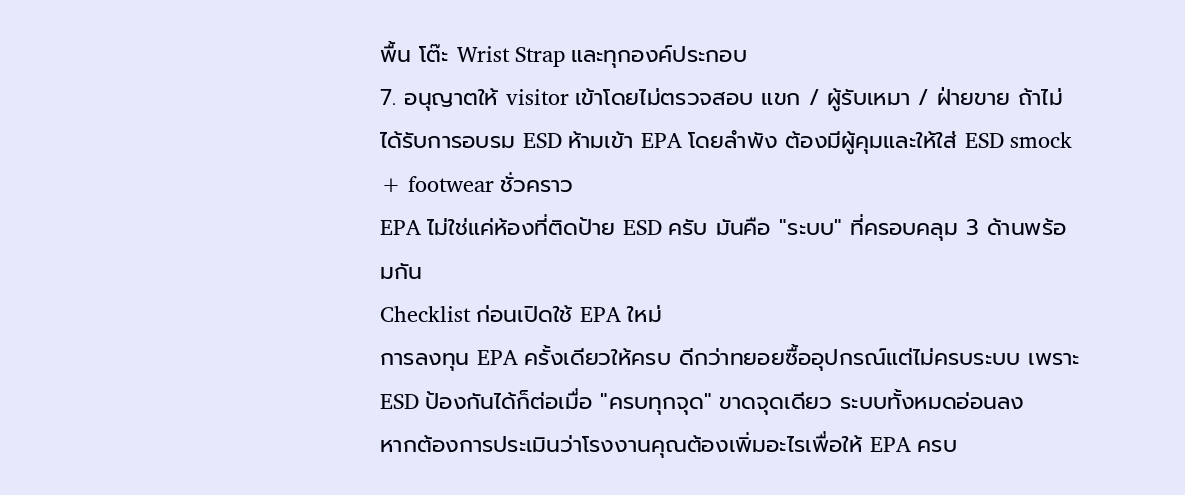พื้น โต๊ะ Wrist Strap และทุกองค์ประกอบ
7. อนุญาตให้ visitor เข้าโดยไม่ตรวจสอบ แขก / ผู้รับเหมา / ฝ่ายขาย ถ้าไม่ได้รับการอบรม ESD ห้ามเข้า EPA โดยลำพัง ต้องมีผู้คุมและให้ใส่ ESD smock + footwear ชั่วคราว
EPA ไม่ใช่แค่ห้องที่ติดป้าย ESD ครับ มันคือ "ระบบ" ที่ครอบคลุม 3 ด้านพร้อมกัน
Checklist ก่อนเปิดใช้ EPA ใหม่
การลงทุน EPA ครั้งเดียวให้ครบ ดีกว่าทยอยซื้ออุปกรณ์แต่ไม่ครบระบบ เพราะ ESD ป้องกันได้ก็ต่อเมื่อ "ครบทุกจุด" ขาดจุดเดียว ระบบทั้งหมดอ่อนลง
หากต้องการประเมินว่าโรงงานคุณต้องเพิ่มอะไรเพื่อให้ EPA ครบ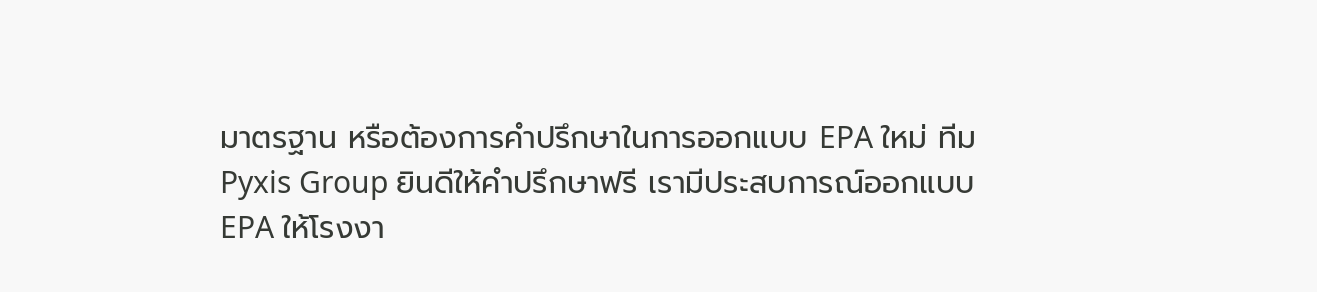มาตรฐาน หรือต้องการคำปรึกษาในการออกแบบ EPA ใหม่ ทีม Pyxis Group ยินดีให้คำปรึกษาฟรี เรามีประสบการณ์ออกแบบ EPA ให้โรงงา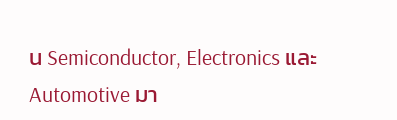น Semiconductor, Electronics และ Automotive มา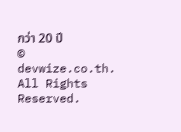กว่า 20 ปี
© devwize.co.th. All Rights Reserved.